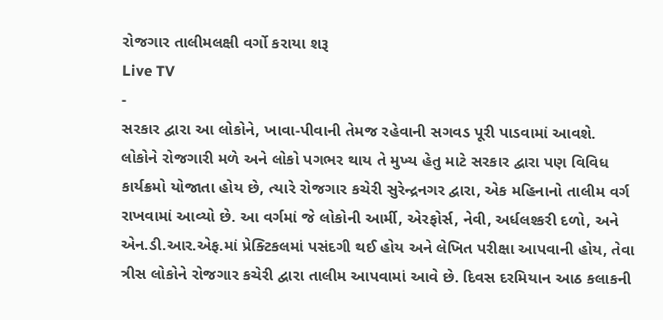રોજગાર તાલીમલક્ષી વર્ગો કરાયા શરૂ
Live TV
-
સરકાર દ્વારા આ લોકોને, ખાવા-પીવાની તેમજ રહેવાની સગવડ પૂરી પાડવામાં આવશે.
લોકોને રોજગારી મળે અને લોકો પગભર થાય તે મુખ્ય હેતુ માટે સરકાર દ્વારા પણ વિવિધ કાર્યક્રમો યોજાતા હોય છે, ત્યારે રોજગાર કચેરી સુરેન્દ્રનગર દ્વારા, એક મહિનાનો તાલીમ વર્ગ રાખવામાં આવ્યો છે. આ વર્ગમાં જે લોકોની આર્મી, એરફોર્સ, નેવી, અર્ધલશ્કરી દળો, અને એન.ડી.આર.એફ.માં પ્રેક્ટિકલમાં પસંદગી થઈ હોય અને લેખિત પરીક્ષા આપવાની હોય, તેવા ત્રીસ લોકોને રોજગાર કચેરી દ્વારા તાલીમ આપવામાં આવે છે. દિવસ દરમિયાન આઠ કલાકની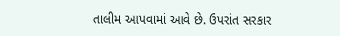તાલીમ આપવામાં આવે છે. ઉપરાંત સરકાર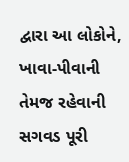દ્વારા આ લોકોને, ખાવા-પીવાની તેમજ રહેવાની સગવડ પૂરી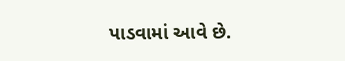પાડવામાં આવે છે.